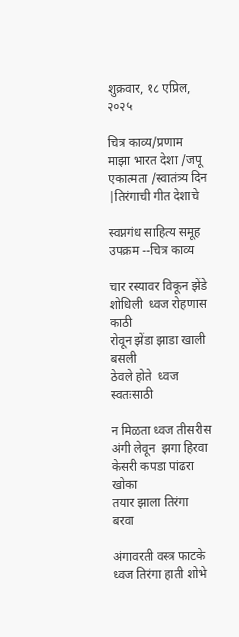शुक्रवार, १८ एप्रिल, २०२५

चित्र काव्य/प्रणाम माझा भारत देशा /जपू एकात्मता /स्वातंत्र्य दिन |तिरंगाची गीत देशाचे

स्वप्नगंध साहित्य समूह
उपक्रम --चित्र काव्य

चार रस्यावर विकून झेंडे
शोधिली  ध्वज रोहणास काठी
रोवून झेंडा झाडा खाली बसली
ठेवले होते  ध्वज स्वतःसाठी

न मिळता ध्वज तीसरीस
अंगी लेवून  झगा हिरवा
केसरी कपडा पांढरा खोका
तयार झाला तिरंगा बरवा

अंगावरती वस्त्र फाटके
ध्वज तिरंगा हाती शोभे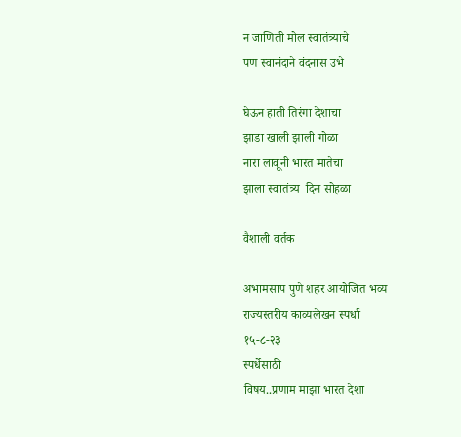न जाणिती मोल स्वातंत्र्याचे
पण स्वानंदाने वंदनास उभे

घेऊन हाती तिरंगा देशाचा
झाडा खाली झाली गोळा
नारा लावूनी भारत मातेचा
झाला स्वातंत्र्य  दिन सोहळा

वैशाली वर्तक

अभामसाप पुणे शहर आयोजित भव्य
राज्यस्तरीय काव्यलेखन स्पर्धा
१५-८-२३
स्पर्धेसाठी
विषय..प्रणाम माझा भारत देशा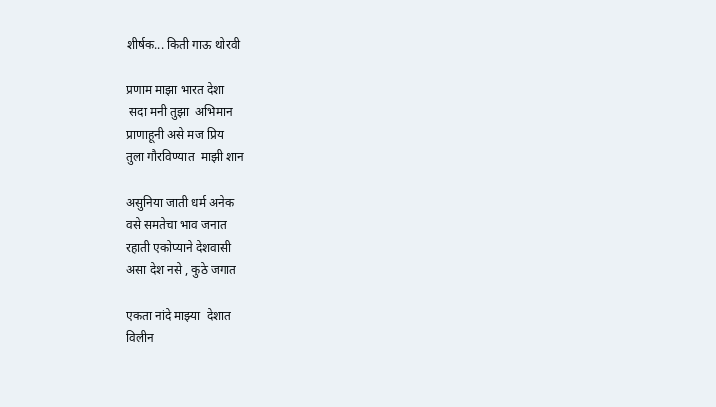शीर्षक... किती गाऊ थोरवी

प्रणाम माझा भारत देशा
 सदा मनी तुझा  अभिमान
प्राणाहूनी असे मज प्रिय
तुला गौरविण्यात  माझी शान

असुनिया जाती धर्म अनेक
वसे समतेचा भाव जनात
रहाती एकोप्याने देशवासी
असा देश नसे , कुठे जगात

एकता नांदे माझ्या  देशात
विलीन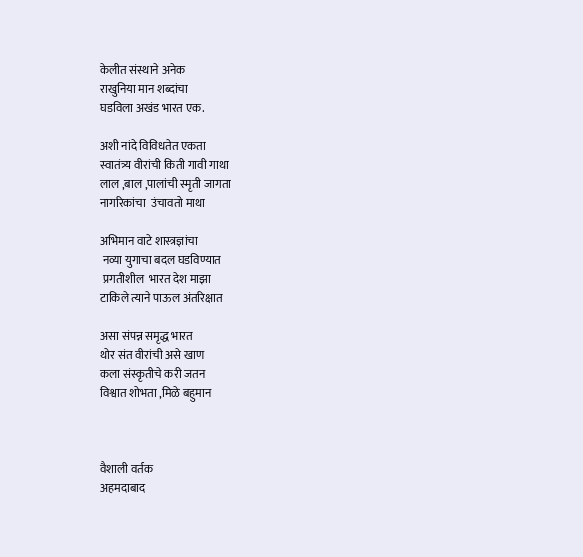केलीत संस्थाने अनेक
राखुनिया मान शब्दांचा
घडविला अखंड भारत एक.

अशी नांदे विविधतेत एकता
स्वातंत्र्य वीरांची किती गावी गाथा
लाल ,बाल ,पालांची स्मृती जागता
नागरिकांचा  उंचावतो माथा

अभिमान वाटे शास्त्रज्ञांचा
 नव्या युगाचा बदल घडविण्यात
 प्रगतीशील  भारत देश माझा
टाकिले त्याने पाऊल अंतरिक्षात

असा संपन्न समृद्ध भारत
थोर संत वीरांची असे खाण
कला संस्कृतीचे करी जतन
विश्वात शोभता ,मिळे बहुमान



वैशाली वर्तक
अहमदाबाद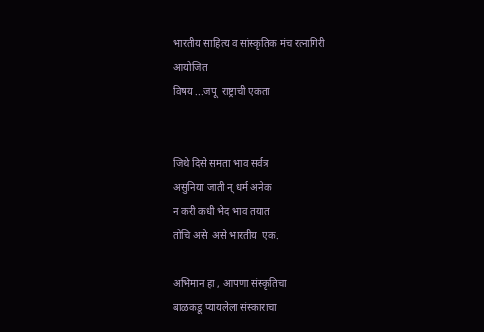भारतीय साहित्य व सांस्कृतिक मंच रत्नागिरी
आयोजित
विषय ...जपू  राष्ट्राची एकता


जिथे दिसे समता भाव सर्वत्र
असुनिया जाती न् धर्म अनेक
न करी कधी भेद भाव तयात
तोचि असे  असे भारतीय  एक.

अभिमान हा , आपणा संस्कृतिचा
बाळकडू प्यायलेला संस्काराचा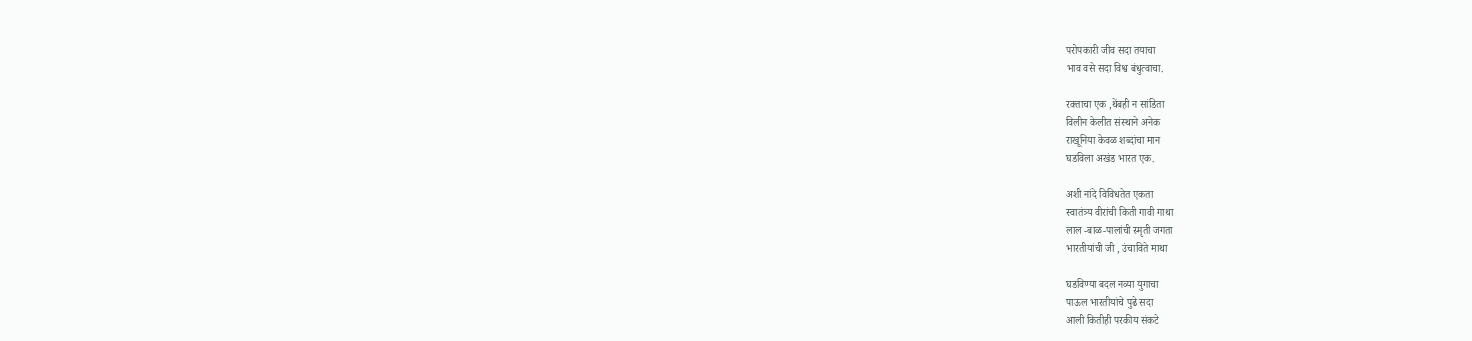परोपकारी जीव सदा तयाचा
भाव वसे सदा विश्व बंधुत्वाचा.

रक्ताचा एक ,थेंबही न सांडिता
विलीन केलीत संस्थाने अनेक
राखूनिया केवळ शब्दांचा मान
घडविला अखंड भारत एक.

अशी नांदे विविधतेत एकता
स्वातंत्र्य वीरांची किती गावी गाथा
लाल -बाळ-पालांची स्मृती जगता
भारतीयांची जी , उंचाविते माथा

घडविण्या बदल नव्या युगाचा
पाऊल भारतीयांचे पुढे सदा
आली कितीही परकीय संकटे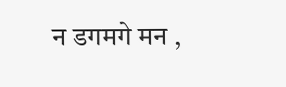न डगमगे मन ,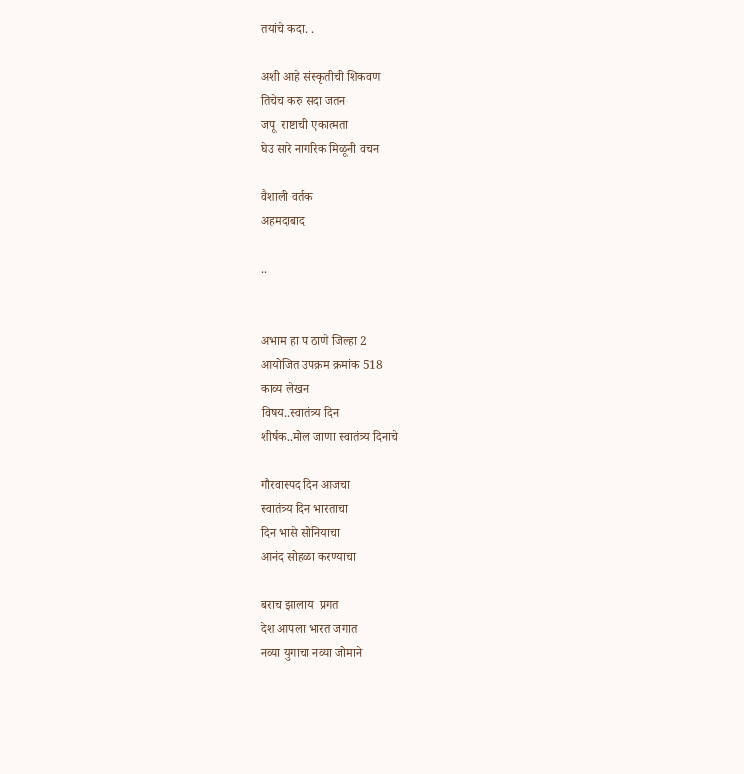तयांचे कदा. .

अशी आहे संस्कृतीची शिकवण
तिचेच करु सदा जतन
जपू  राष्टाची एकात्मता
घेउ सारे नागरिक मिळूनी वचन

वैशाली वर्तक
अहमदाबाद

..


अभाम हा प ठाणे जिल्हा 2
आयोजित उपक्रम क्रमांक 518
काव्य लेखन
विषय..स्वातंत्र्य दिन
शीर्षक..मोल जाणा स्वातंत्र्य दिनाचे

गौरवास्पद दिन आजचा
स्वातंत्र्य दिन भारताचा
दिन भासे सोनियाचा
आनंद सोहळा करण्याचा

बराच झालाय  प्रगत
देश आपला भारत जगात
नव्या युगाचा नव्या जोमाने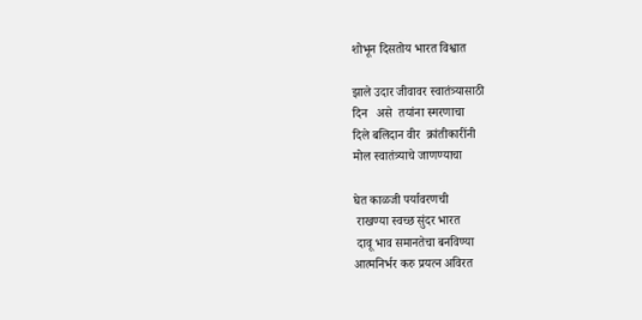शोभून दिसतोय भारत विश्वात

झाले उदार जीवावर स्वातंत्र्यासाठी
दिन   असे  तयांना स्मरणाचा
दिले बलिदान वीर  क्रांतीकारींनी
मोल स्वातंत्र्याचे जाणण्याचा

घेत काळजी पर्यावरणची
 राखण्या स्वच्छ सुंदर भारत
 दावू भाव समानतेचा बनविण्या
आत्मनिर्भर करु प्रयत्न अविरत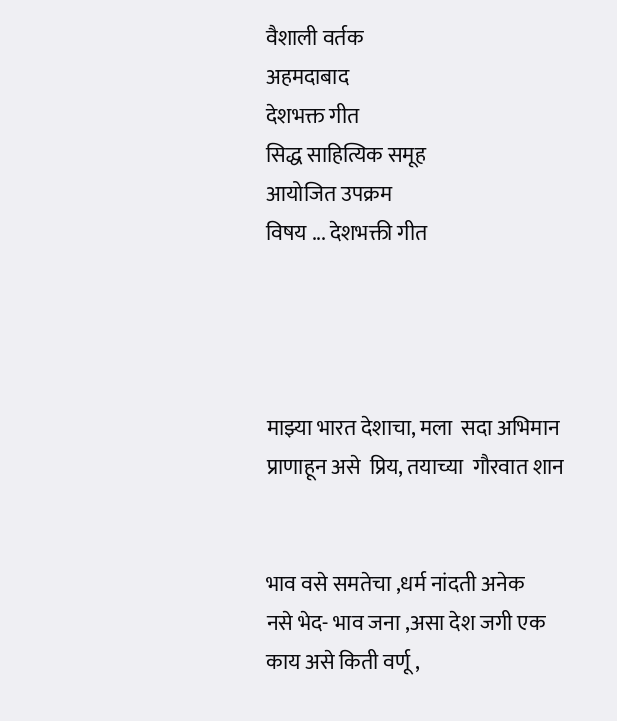वैशाली वर्तक
अहमदाबाद
देशभक्त गीत
सिद्ध साहित्यिक समूह
आयोजित उपक्रम
विषय ... देशभक्ती गीत




माझ्या भारत देशाचा, मला  सदा अभिमान
प्राणाहून असे  प्रिय, तयाच्या  गौरवात शान


भाव वसे समतेचा ,धर्म नांदती अनेक
नसे भेद- भाव जना ,असा देश जगी एक
काय असे किती वर्णू ,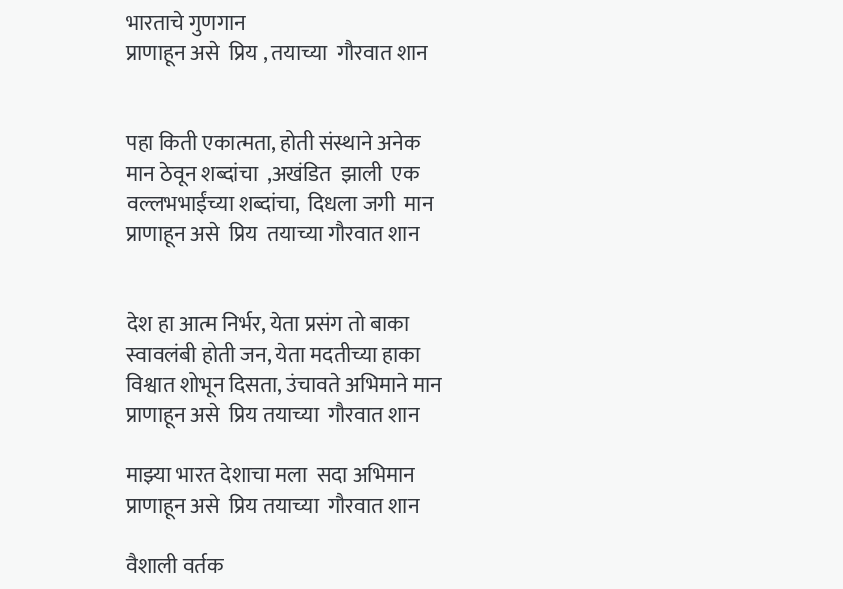भारताचे गुणगान
प्राणाहून असे  प्रिय , तयाच्या  गौरवात शान


पहा किती एकात्मता, होती संस्थाने अनेक
मान ठेवून शब्दांचा  ,अखंडित  झाली  एक
वल्लभभाईंच्या शब्दांचा,  दिधला जगी  मान
प्राणाहून असे  प्रिय  तयाच्या गौरवात शान


देश हा आत्म निर्भर, येता प्रसंग तो बाका
स्वावलंबी होती जन, येता मदतीच्या हाका
विश्वात शोभून दिसता, उंचावते अभिमाने मान
प्राणाहून असे  प्रिय तयाच्या  गौरवात शान

माझ्या भारत देशाचा मला  सदा अभिमान
प्राणाहून असे  प्रिय तयाच्या  गौरवात शान

वैशाली वर्तक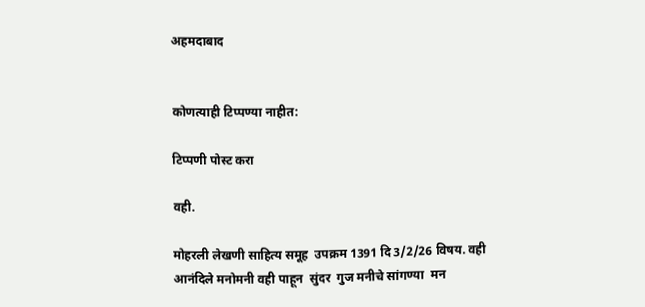अहमदाबाद


कोणत्याही टिप्पण्‍या नाहीत:

टिप्पणी पोस्ट करा

वही.

मोहरली लेखणी साहित्य समूह  उपक्रम 1391 दि 3/2/26 विषय. वही आनंदिले मनोमनी वही पाहून  सुंदर  गुज मनीचे सांगण्या  मन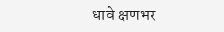धावे क्षणभर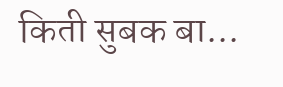किती सुबक बा...